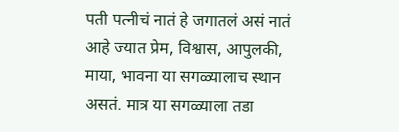पती पत्नीचं नातं हे जगातलं असं नातं आहे ज्यात प्रेम, विश्वास, आपुलकी, माया, भावना या सगळ्यालाच स्थान असतं. मात्र या सगळ्याला तडा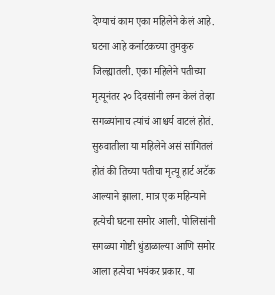देण्याचं काम एका महिलेने केलं आहे. घटना आहे कर्नाटकच्या तुमकुरु जिल्ह्यातली. एका महिलेने पतीच्या मृत्यूनंतर २० दिवसांनी लग्न केलं तेव्हा सगळ्यांनाच त्यांचं आश्चर्य वाटलं होतं. सुरुवातीला या महिलेने असं सांगितलं होतं की तिच्या पतीचा मृत्यू हार्ट अटॅक आल्याने झाला. मात्र एक महिन्याने हत्येची घटना समोर आली. पोलिसांनी सगळ्या गोष्टी धुंडाळाल्या आणि समोर आला हत्येचा भयंकर प्रकार. या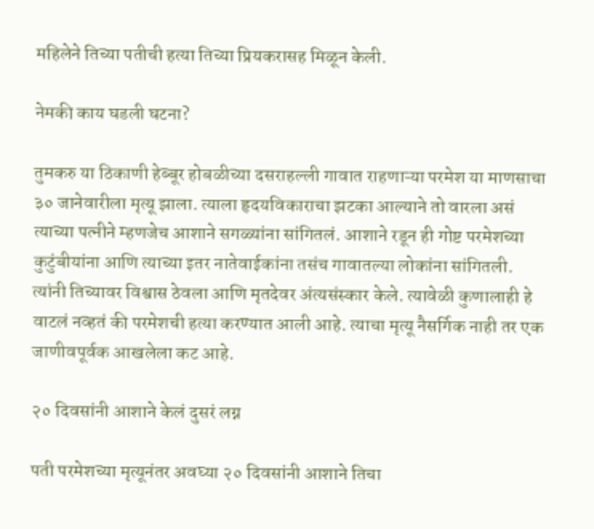महिलेने तिच्या पतीची हत्या तिच्या प्रियकरासह मिळून केली.

नेमकी काय घडली घटना?

तुमकरु या ठिकाणी हेब्बूर होबळीच्या दसराहल्ली गावात राहणाऱ्या परमेश या माणसाचा ३० जानेवारीला मृत्यू झाला. त्याला हृदयविकाराचा झटका आल्याने तो वारला असं त्याच्या पत्नीने म्हणजेच आशाने सगळ्यांना सांगितलं. आशाने रडून ही गोष्ट परमेशच्या कुटुंबीयांना आणि त्याच्या इतर नातेवाईकांना तसंच गावातल्या लोकांना सांगितली. त्यांनी तिच्यावर विश्वास ठेवला आणि मृतदेवर अंत्यसंस्कार केले. त्यावेळी कुणालाही हे वाटलं नव्हतं की परमेशची हत्या करण्यात आली आहे. त्याचा मृत्यू नैसर्गिक नाही तर एक जाणीवपूर्वक आखलेला कट आहे.

२० दिवसांनी आशाने केलं दुसरं लग्न

पती परमेशच्या मृत्यूनंतर अवघ्या २० दिवसांनी आशाने तिचा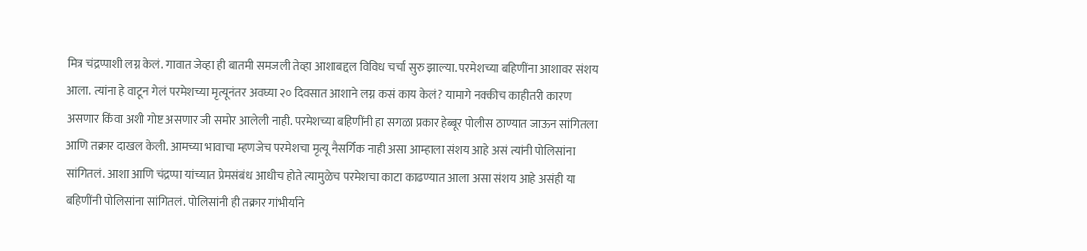मित्र चंद्रप्पाशी लग्न केलं. गावात जेव्हा ही बातमी समजली तेव्हा आशाबद्दल विविध चर्चा सुरु झाल्या. परमेशच्या बहिणींना आशावर संशय आला. त्यांना हे वाटून गेलं परमेशच्या मृत्यूनंतर अवघ्या २० दिवसात आशाने लग्न कसं काय केलं? यामागे नक्कीच काहीतरी कारण असणार किंवा अशी गोष्ट असणार जी समोर आलेली नाही. परमेशच्या बहिणींनी हा सगळा प्रकार हेब्बूर पोलीस ठाण्यात जाऊन सांगितला आणि तक्रार दाखल केली. आमच्या भावाचा म्हणजेच परमेशचा मृत्यू नैसर्गिक नाही असा आम्हाला संशय आहे असं त्यांनी पोलिसांना सांगितलं. आशा आणि चंद्रप्पा यांच्यात प्रेमसंबंध आधीच होते त्यामुळेच परमेशचा काटा काढण्यात आला असा संशय आहे असंही या बहिणींनी पोलिसांना सांगितलं. पोलिसांनी ही तक्रार गांभीर्याने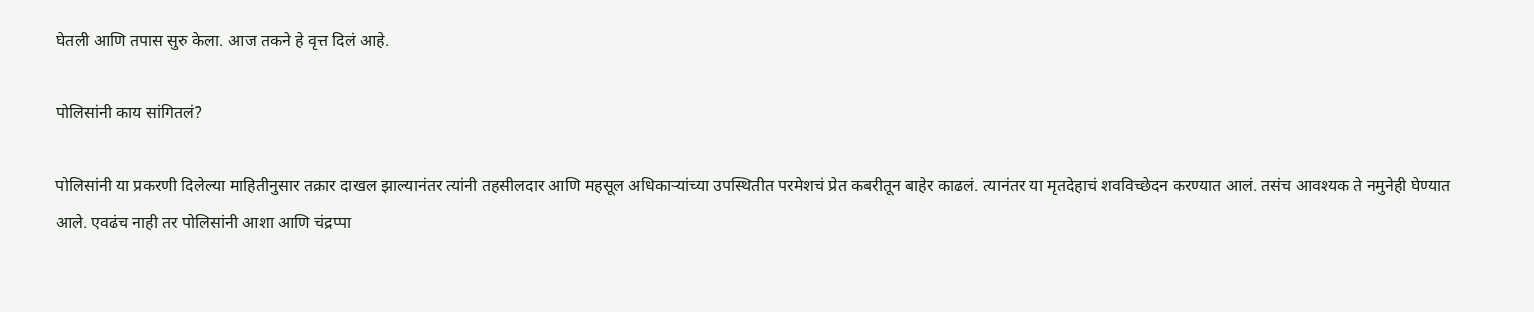घेतली आणि तपास सुरु केला. आज तकने हे वृत्त दिलं आहे.

पोलिसांनी काय सांगितलं?

पोलिसांनी या प्रकरणी दिलेल्या माहितीनुसार तक्रार दाखल झाल्यानंतर त्यांनी तहसीलदार आणि महसूल अधिकाऱ्यांच्या उपस्थितीत परमेशचं प्रेत कबरीतून बाहेर काढलं. त्यानंतर या मृतदेहाचं शवविच्छेदन करण्यात आलं. तसंच आवश्यक ते नमुनेही घेण्यात आले. एवढंच नाही तर पोलिसांनी आशा आणि चंद्रप्पा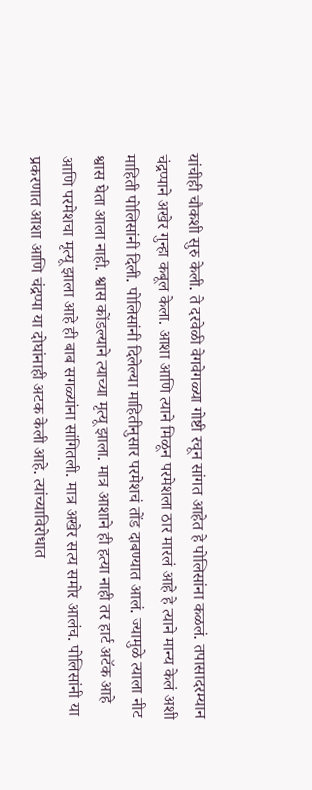यांचीही चौकशी सुरु केली. ते दरवेळी वेगवेगळ्या गोष्टी रचून सांगत आहेत हे पोलिसांना कळलं. तपासादरम्यान चंद्रप्पाने अखेर गुन्हा कबूल केला. आशा आणि त्याने मिळून परमेशला ठार मारलं आहे हे त्याने मान्य केलं अशी माहिती पोलिसांनी दिली. पोलिसांनी दिलेल्या माहितीनुसार परमेशचं तोंड दाबण्यात आलं. ज्यामुळे त्याला नीट श्वास घेता आला नाही. श्वास कोंडल्याने त्याच्या मृत्यू झाला. मात्र आशाने ही हत्या नाही तर हार्ट अटॅक आहे आणि परमेशचा मृत्यू झाला आहे ही बाब सगळ्यांना सांगितली. मात्र अखेर सत्य समोर आलंच. पोलिसांनी या प्रकरणात आशा आणि चंद्रप्पा या दोघांनाही अटक केली आहे. त्यांच्याविरोधात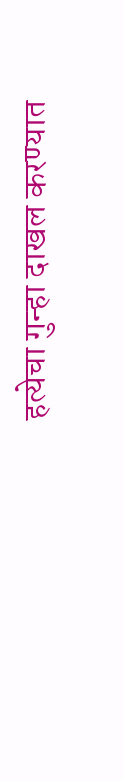हत्येचा गुन्हा दाखल करण्यात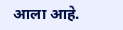आला आहे.